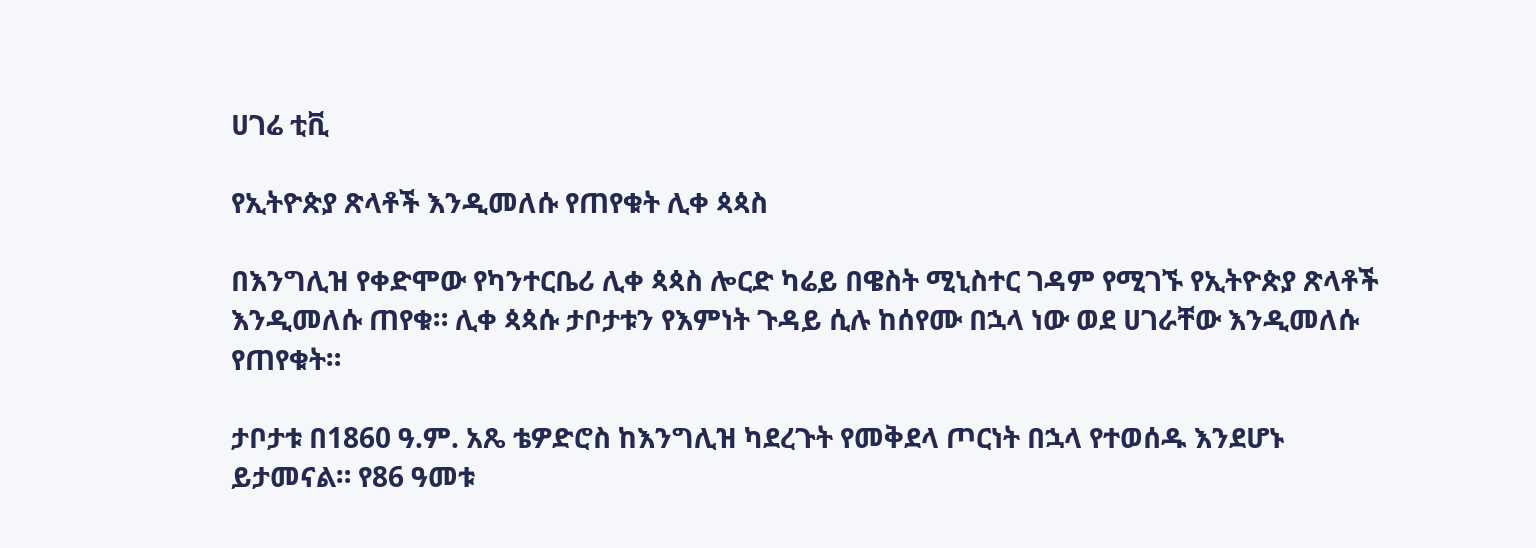ሀገሬ ቲቪ

የኢትዮጵያ ጽላቶች እንዲመለሱ የጠየቁት ሊቀ ጳጳስ

በእንግሊዝ የቀድሞው የካንተርቤሪ ሊቀ ጳጳስ ሎርድ ካሬይ በዌስት ሚኒስተር ገዳም የሚገኙ የኢትዮጵያ ጽላቶች እንዲመለሱ ጠየቁ። ሊቀ ጳጳሱ ታቦታቱን የእምነት ጉዳይ ሲሉ ከሰየሙ በኋላ ነው ወደ ሀገራቸው እንዲመለሱ የጠየቁት።

ታቦታቱ በ1860 ዓ.ም. አጼ ቴዎድሮስ ከእንግሊዝ ካደረጉት የመቅደላ ጦርነት በኋላ የተወሰዱ እንደሆኑ ይታመናል። የ86 ዓመቱ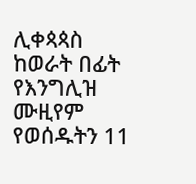ሊቀጳጳስ ከወራት በፊት የእንግሊዝ ሙዚየም የወሰዱትን 11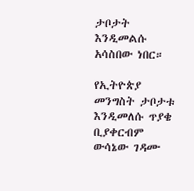ታቦታት እንዲመልሱ አሳስበው ነበር።

የኢትዮጵያ መንግስት ታቦታቱ እንዲመለሱ ጥያቄ ቢያቀርብም ውሳኔው ገዳሙ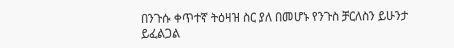በንጉሱ ቀጥተኛ ትዕዛዝ ስር ያለ በመሆኑ የንጉስ ቻርለስን ይሁንታ ይፈልጋል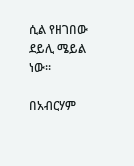ሲል የዘገበው ደይሊ ሜይል ነው።

በአብርሃም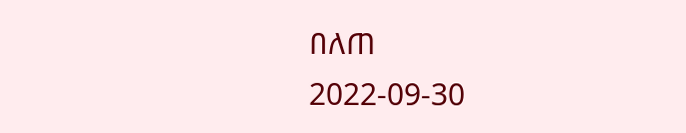በለጠ
2022-09-30